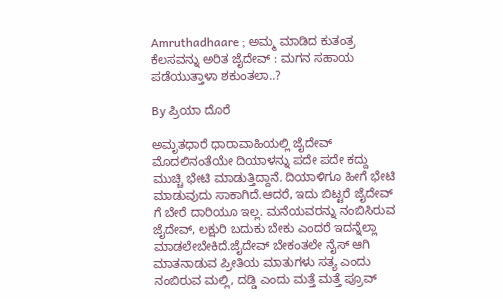Amruthadhaare ; ಅಮ್ಮ ಮಾಡಿದ ಕುತಂತ್ರ ಕೆಲಸವನ್ನು ಅರಿತ ಜೈದೇವ್ : ಮಗನ ಸಹಾಯ ಪಡೆಯುತ್ತಾಳಾ ಶಕುಂತಲಾ..?

By ಪ್ರಿಯಾ ದೊರೆ

ಅಮೃತಧಾರೆ ಧಾರಾವಾಹಿಯಲ್ಲಿ ಜೈದೇವ್ ಮೊದಲಿನಂತೆಯೇ ದಿಯಾಳನ್ನು ಪದೇ ಪದೇ ಕದ್ದು ಮುಚ್ಚಿ ಭೇಟಿ ಮಾಡುತ್ತಿದ್ದಾನೆ. ದಿಯಾಳಿಗೂ ಹೀಗೆ ಭೇಟಿ ಮಾಡುವುದು ಸಾಕಾಗಿದೆ.ಆದರೆ, ಇದು ಬಿಟ್ಟರೆ ಜೈದೇವ್ ಗೆ ಬೇರೆ ದಾರಿಯೂ ಇಲ್ಲ. ಮನೆಯವರನ್ನು ನಂಬಿಸಿರುವ ಜೈದೇವ್, ಲಕ್ಷುರಿ ಬದುಕು ಬೇಕು ಎಂದರೆ ಇದನ್ನೆಲ್ಲಾ ಮಾಡಲೇಬೇಕಿದೆ.ಜೈದೇವ್ ಬೇಕಂತಲೇ ನೈಸ್ ಆಗಿ ಮಾತನಾಡುವ ಪ್ರೀತಿಯ ಮಾತುಗಳು ಸತ್ಯ ಎಂದು ನಂಬಿರುವ ಮಲ್ಲಿ, ದಡ್ಡಿ ಎಂದು ಮತ್ತೆ ಮತ್ತೆ ಪ್ರೂವ್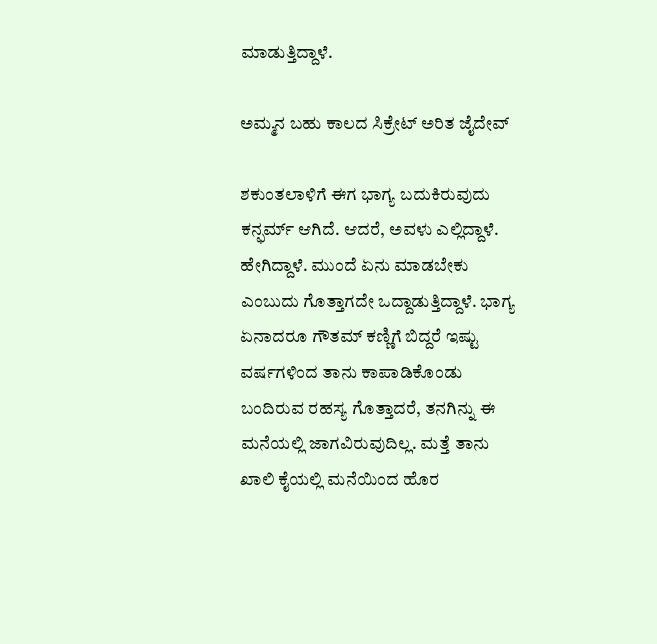ಮಾಡುತ್ತಿದ್ದಾಳೆ.

ಅಮ್ಮನ ಬಹು ಕಾಲದ ಸಿಕ್ರೇಟ್ ಅರಿತ ಜೈದೇವ್

ಶಕುಂತಲಾಳಿಗೆ ಈಗ ಭಾಗ್ಯ ಬದುಕಿರುವುದು ಕನ್ಫರ್ಮ್ ಆಗಿದೆ. ಆದರೆ, ಅವಳು ಎಲ್ಲಿದ್ದಾಳೆ. ಹೇಗಿದ್ದಾಳೆ. ಮುಂದೆ ಏನು ಮಾಡಬೇಕು ಎಂಬುದು ಗೊತ್ತಾಗದೇ ಒದ್ದಾಡುತ್ತಿದ್ದಾಳೆ. ಭಾಗ್ಯ ಏನಾದರೂ ಗೌತಮ್ ಕಣ್ಣಿಗೆ ಬಿದ್ದರೆ ಇಷ್ಟು ವರ್ಷಗಳಿಂದ ತಾನು ಕಾಪಾಡಿಕೊಂಡು ಬಂದಿರುವ ರಹಸ್ಯ ಗೊತ್ತಾದರೆ, ತನಗಿನ್ನು ಈ ಮನೆಯಲ್ಲಿ ಜಾಗವಿರುವುದಿಲ್ಲ. ಮತ್ತೆ ತಾನು ಖಾಲಿ ಕೈಯಲ್ಲಿ ಮನೆಯಿಂದ ಹೊರ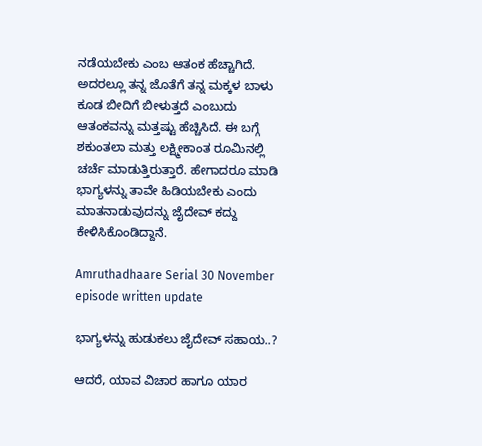ನಡೆಯಬೇಕು ಎಂಬ ಆತಂಕ ಹೆಚ್ಚಾಗಿದೆ. ಅದರಲ್ಲೂ ತನ್ನ ಜೊತೆಗೆ ತನ್ನ ಮಕ್ಕಳ ಬಾಳು ಕೂಡ ಬೀದಿಗೆ ಬೀಳುತ್ತದೆ ಎಂಬುದು ಆತಂಕವನ್ನು ಮತ್ತಷ್ಟು ಹೆಚ್ಚಿಸಿದೆ. ಈ ಬಗ್ಗೆ ಶಕುಂತಲಾ ಮತ್ತು ಲಕ್ಷ್ಮೀಕಾಂತ ರೂಮಿನಲ್ಲಿ ಚರ್ಚೆ ಮಾಡುತ್ತಿರುತ್ತಾರೆ. ಹೇಗಾದರೂ ಮಾಡಿ ಭಾಗ್ಯಳನ್ನು ತಾವೇ ಹಿಡಿಯಬೇಕು ಎಂದು ಮಾತನಾಡುವುದನ್ನು ಜೈದೇವ್ ಕದ್ದು ಕೇಳಿಸಿಕೊಂಡಿದ್ದಾನೆ.

Amruthadhaare Serial 30 November episode written update

ಭಾಗ್ಯಳನ್ನು ಹುಡುಕಲು ಜೈದೇವ್ ಸಹಾಯ..?

ಆದರೆ, ಯಾವ ವಿಚಾರ ಹಾಗೂ ಯಾರ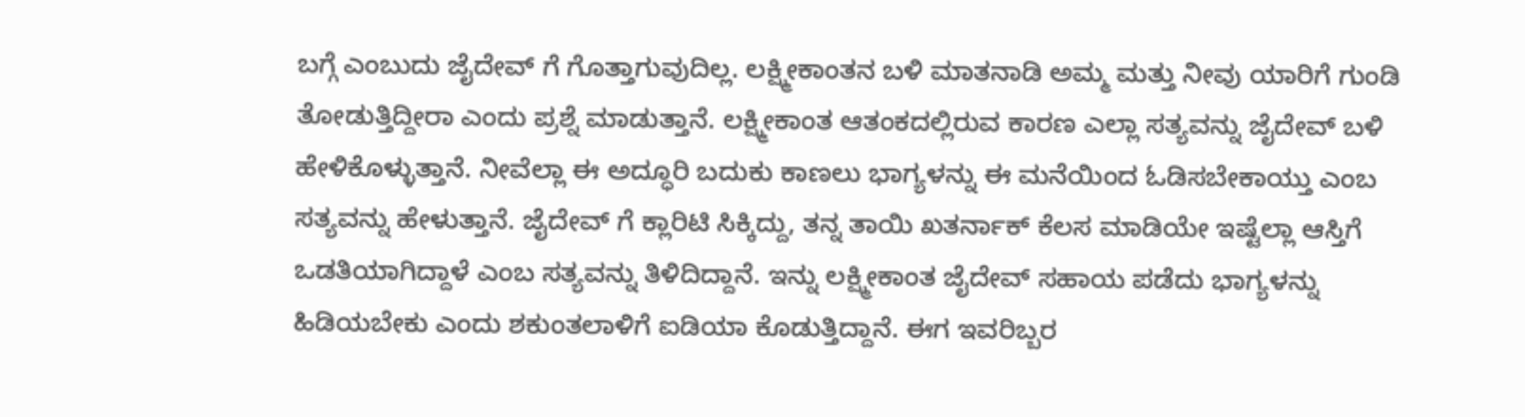ಬಗ್ಗೆ ಎಂಬುದು ಜೈದೇವ್ ಗೆ ಗೊತ್ತಾಗುವುದಿಲ್ಲ. ಲಕ್ಷ್ಮೀಕಾಂತನ ಬಳಿ ಮಾತನಾಡಿ ಅಮ್ಮ ಮತ್ತು ನೀವು ಯಾರಿಗೆ ಗುಂಡಿ ತೋಡುತ್ತಿದ್ದೀರಾ ಎಂದು ಪ್ರಶ್ನೆ ಮಾಡುತ್ತಾನೆ. ಲಕ್ಷ್ಮೀಕಾಂತ ಆತಂಕದಲ್ಲಿರುವ ಕಾರಣ ಎಲ್ಲಾ ಸತ್ಯವನ್ನು ಜೈದೇವ್ ಬಳಿ ಹೇಳಿಕೊಳ್ಳುತ್ತಾನೆ. ನೀವೆಲ್ಲಾ ಈ ಅದ್ಧೂರಿ ಬದುಕು ಕಾಣಲು ಭಾಗ್ಯಳನ್ನು ಈ ಮನೆಯಿಂದ ಓಡಿಸಬೇಕಾಯ್ತು ಎಂಬ ಸತ್ಯವನ್ನು ಹೇಳುತ್ತಾನೆ. ಜೈದೇವ್ ಗೆ ಕ್ಲಾರಿಟಿ ಸಿಕ್ಕಿದ್ದು, ತನ್ನ ತಾಯಿ ಖತರ್ನಾಕ್ ಕೆಲಸ ಮಾಡಿಯೇ ಇಷ್ಟೆಲ್ಲಾ ಆಸ್ತಿಗೆ ಒಡತಿಯಾಗಿದ್ದಾಳೆ ಎಂಬ ಸತ್ಯವನ್ನು ತಿಳಿದಿದ್ದಾನೆ. ಇನ್ನು ಲಕ್ಷ್ಮೀಕಾಂತ ಜೈದೇವ್ ಸಹಾಯ ಪಡೆದು ಭಾಗ್ಯಳನ್ನು ಹಿಡಿಯಬೇಕು ಎಂದು ಶಕುಂತಲಾಳಿಗೆ ಐಡಿಯಾ ಕೊಡುತ್ತಿದ್ದಾನೆ. ಈಗ ಇವರಿಬ್ಬರ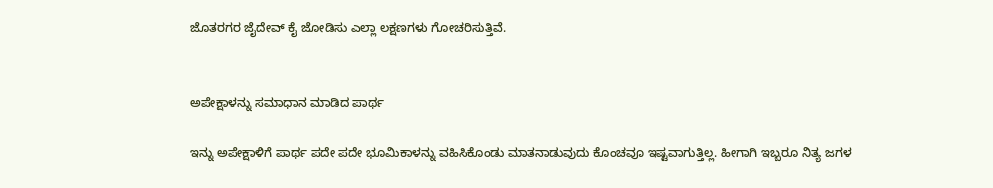ಜೊತರಗರ ಜೈದೇವ್ ಕೈ ಜೋಡಿಸು ಎಲ್ಲಾ ಲಕ್ಷಣಗಳು ಗೋಚರಿಸುತ್ತಿವೆ.


ಅಪೇಕ್ಷಾಳನ್ನು ಸಮಾಧಾನ ಮಾಡಿದ ಪಾರ್ಥ

ಇನ್ನು ಅಪೇಕ್ಷಾಳಿಗೆ ಪಾರ್ಥ ಪದೇ ಪದೇ ಭೂಮಿಕಾಳನ್ನು ವಹಿಸಿಕೊಂಡು ಮಾತನಾಡುವುದು ಕೊಂಚವೂ ಇಷ್ಟವಾಗುತ್ತಿಲ್ಲ. ಹೀಗಾಗಿ ಇಬ್ಬರೂ ನಿತ್ಯ ಜಗಳ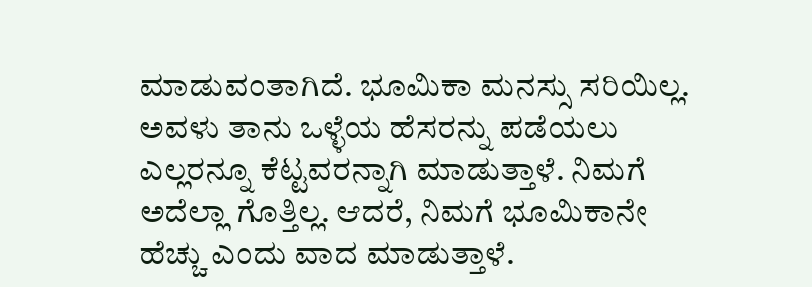ಮಾಡುವಂತಾಗಿದೆ. ಭೂಮಿಕಾ ಮನಸ್ಸು ಸರಿಯಿಲ್ಲ. ಅವಳು ತಾನು ಒಳ್ಳೆಯ ಹೆಸರನ್ನು ಪಡೆಯಲು ಎಲ್ಲರನ್ನೂ ಕೆಟ್ಟವರನ್ನಾಗಿ ಮಾಡುತ್ತಾಳೆ. ನಿಮಗೆ ಅದೆಲ್ಲಾ ಗೊತ್ತಿಲ್ಲ. ಆದರೆ, ನಿಮಗೆ ಭೂಮಿಕಾನೇ ಹೆಚ್ಚು ಎಂದು ವಾದ ಮಾಡುತ್ತಾಳೆ.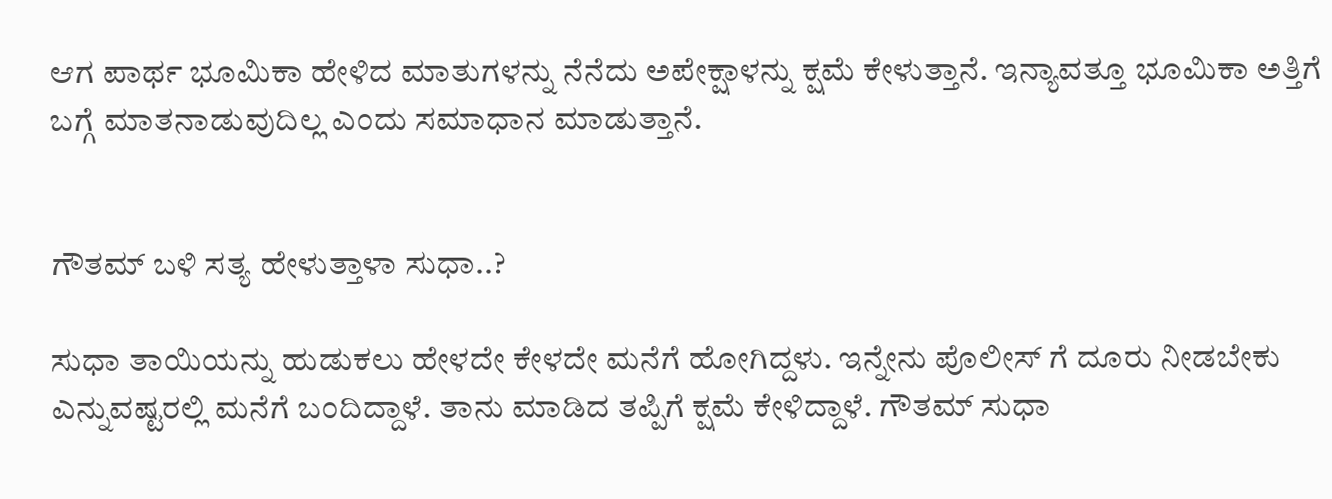ಆಗ ಪಾರ್ಥ ಭೂಮಿಕಾ ಹೇಳಿದ ಮಾತುಗಳನ್ನು ನೆನೆದು ಅಪೇಕ್ಷಾಳನ್ನು ಕ್ಷಮೆ ಕೇಳುತ್ತಾನೆ. ಇನ್ಯಾವತ್ತೂ ಭೂಮಿಕಾ ಅತ್ತಿಗೆ ಬಗ್ಗೆ ಮಾತನಾಡುವುದಿಲ್ಲ ಎಂದು ಸಮಾಧಾನ ಮಾಡುತ್ತಾನೆ.


ಗೌತಮ್ ಬಳಿ ಸತ್ಯ ಹೇಳುತ್ತಾಳಾ ಸುಧಾ..?

ಸುಧಾ ತಾಯಿಯನ್ನು ಹುಡುಕಲು ಹೇಳದೇ ಕೇಳದೇ ಮನೆಗೆ ಹೋಗಿದ್ದಳು. ಇನ್ನೇನು ಪೊಲೀಸ್ ಗೆ ದೂರು ನೀಡಬೇಕು ಎನ್ನುವಷ್ಟರಲ್ಲಿ ಮನೆಗೆ ಬಂದಿದ್ದಾಳೆ. ತಾನು ಮಾಡಿದ ತಪ್ಪಿಗೆ ಕ್ಷಮೆ ಕೇಳಿದ್ದಾಳೆ. ಗೌತಮ್ ಸುಧಾ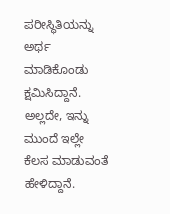ಪರೀಸ್ಥಿತಿಯನ್ನು ಅರ್ಥ ಮಾಡಿಕೊಂಡು ಕ್ಷಮಿಸಿದ್ದಾನೆ. ಅಲ್ಲದೇ, ಇನ್ನು ಮುಂದೆ ಇಲ್ಲೇ ಕೆಲಸ ಮಾಡುವಂತೆ ಹೇಳಿದ್ದಾನೆ.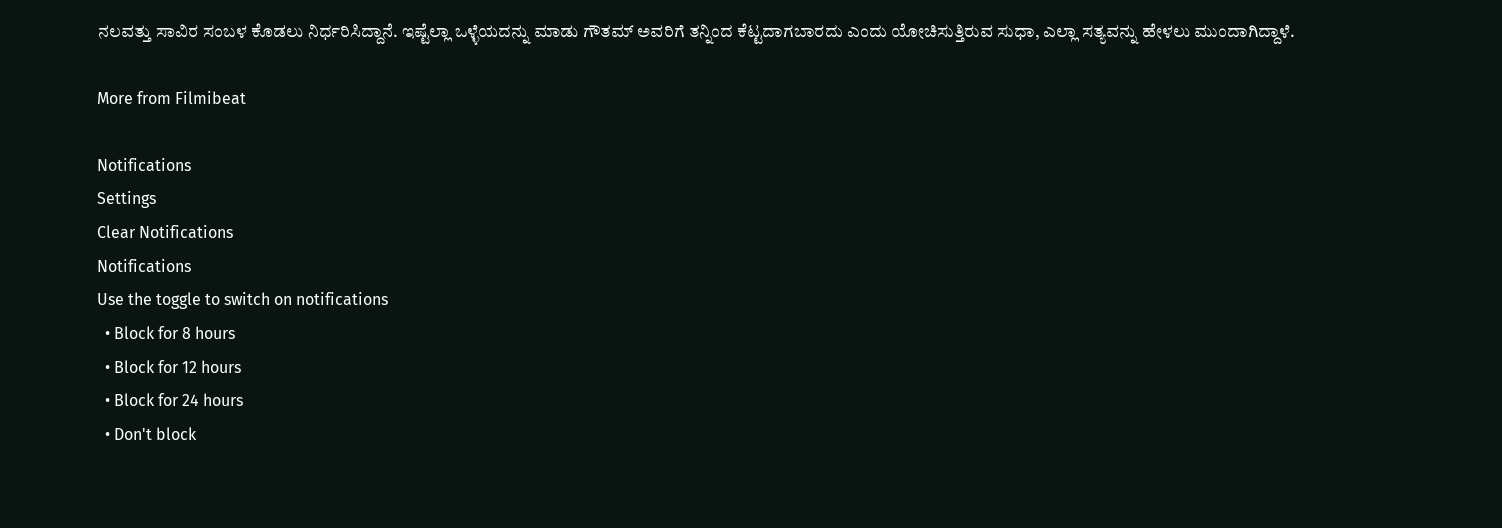ನಲವತ್ತು ಸಾವಿರ ಸಂಬಳ ಕೊಡಲು ನಿರ್ಧರಿಸಿದ್ದಾನೆ. ಇಷ್ಟೆಲ್ಲಾ ಒಳ್ಳೆಯದನ್ನು ಮಾಡು ಗೌತಮ್ ಅವರಿಗೆ ತನ್ನಿಂದ ಕೆಟ್ಟದಾಗಬಾರದು ಎಂದು ಯೋಚಿಸುತ್ತಿರುವ ಸುಧಾ, ಎಲ್ಲಾ ಸತ್ಯವನ್ನು ಹೇಳಲು ಮುಂದಾಗಿದ್ದಾಳೆ.

More from Filmibeat

Notifications
Settings
Clear Notifications
Notifications
Use the toggle to switch on notifications
  • Block for 8 hours
  • Block for 12 hours
  • Block for 24 hours
  • Don't block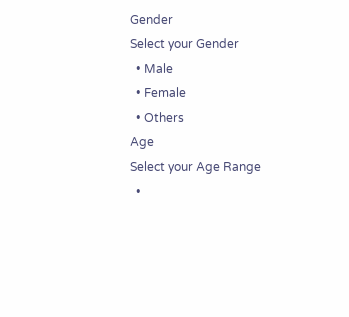Gender
Select your Gender
  • Male
  • Female
  • Others
Age
Select your Age Range
  •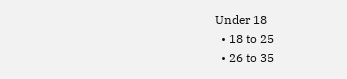Under 18
  • 18 to 25
  • 26 to 35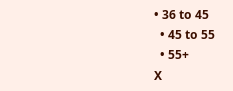• 36 to 45
  • 45 to 55
  • 55+
X